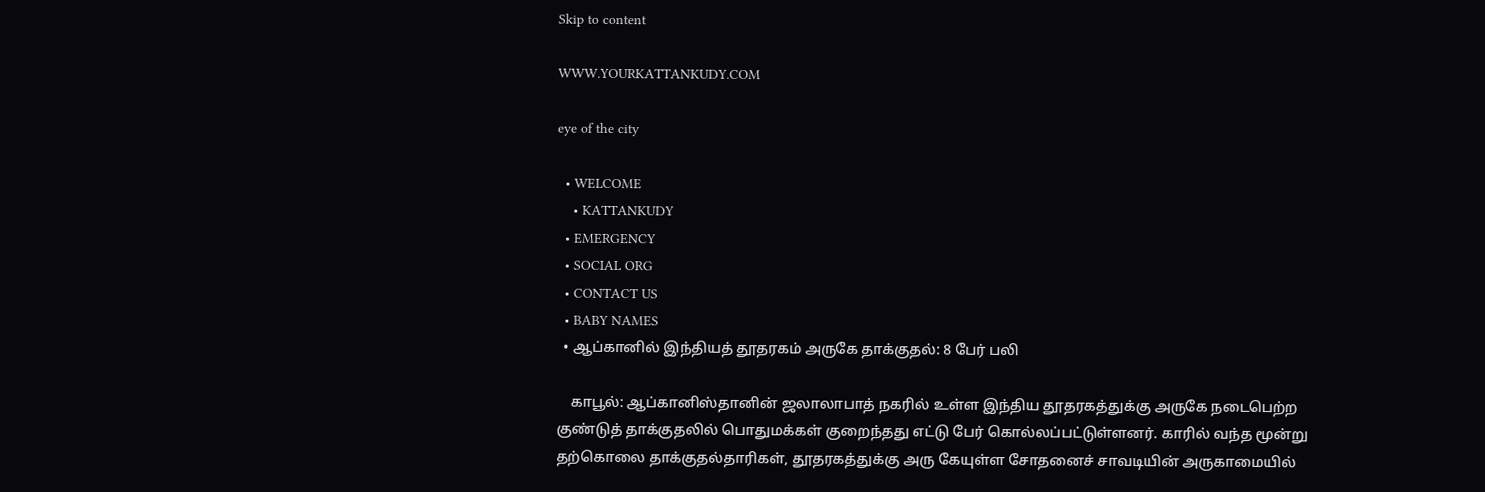Skip to content

WWW.YOURKATTANKUDY.COM

eye of the city

  • WELCOME
    • KATTANKUDY
  • EMERGENCY
  • SOCIAL ORG
  • CONTACT US
  • BABY NAMES
  • ஆப்கானில் இந்தியத் தூதரகம் அருகே தாக்குதல்: 8 பேர் பலி

    காபூல்: ஆப்கானிஸ்தானின் ஜலாலாபாத் நகரில் உள்ள இந்திய தூதரகத்துக்கு அருகே நடைபெற்ற குண்டுத் தாக்குதலில் பொதுமக்கள் குறைந்தது எட்டு பேர் கொல்லப்பட்டுள்ளனர். காரில் வந்த மூன்று தற்கொலை தாக்குதல்தாரிகள், தூதரகத்துக்கு அரு கேயுள்ள சோதனைச் சாவடியின் அருகாமையில்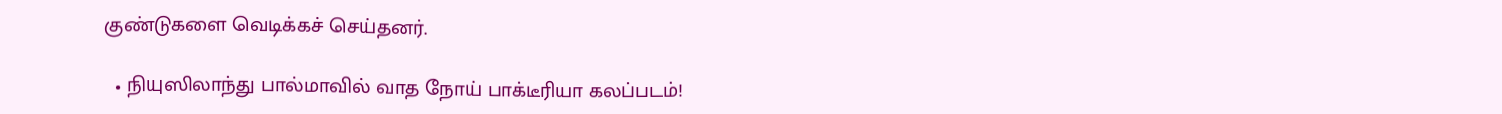குண்டுகளை வெடிக்கச் செய்தனர்.

  • நியுஸிலாந்து பால்மாவில் வாத நோய் பாக்டீரியா கலப்படம்!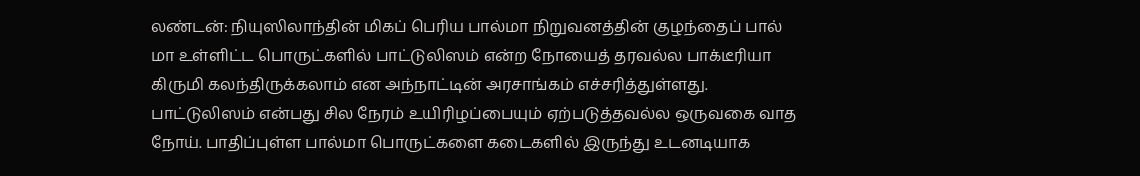லண்டன்: நியுஸிலாந்தின் மிகப் பெரிய பால்மா நிறுவனத்தின் குழந்தைப் பால் மா உள்ளிட்ட பொருட்களில் பாட்டுலிஸம் என்ற நோயைத் தரவல்ல பாக்டீரியா கிருமி கலந்திருக்கலாம் என அந்நாட்டின் அரசாங்கம் எச்சரித்துள்ளது. பாட்டுலிஸம் என்பது சில நேரம் உயிரிழப்பையும் ஏற்படுத்தவல்ல ஒருவகை வாத நோய். பாதிப்புள்ள பால்மா பொருட்களை கடைகளில் இருந்து உடனடியாக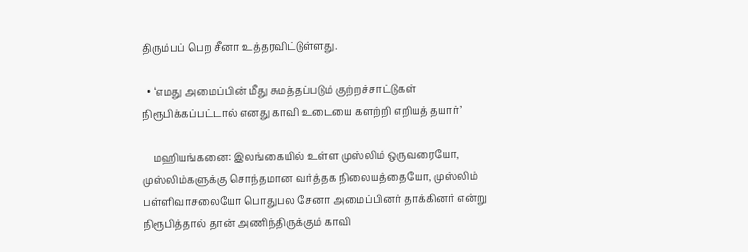திரும்பப் பெற சீனா உத்தரவிட்டுள்ளது.

  • ‘எமது அமைப்பின் மீது சுமத்தப்படும் குற்றச்சாட்டுகள் நிரூபிக்கப்பட்டால் எனது காவி உடையை களற்றி எறியத் தயார்’

    மஹியங்கனை: இலங்கையில் உள்ள முஸ்லிம் ஒருவரையோ, முஸ்லிம்களுக்கு சொந்தமான வர்த்தக நிலையத்தையோ, முஸ்லிம் பள்ளிவாசலையோ பொதுபல சேனா அமைப்பினர் தாக்கினர் என்று நிரூபித்தால் தான் அணிந்திருக்கும் காவி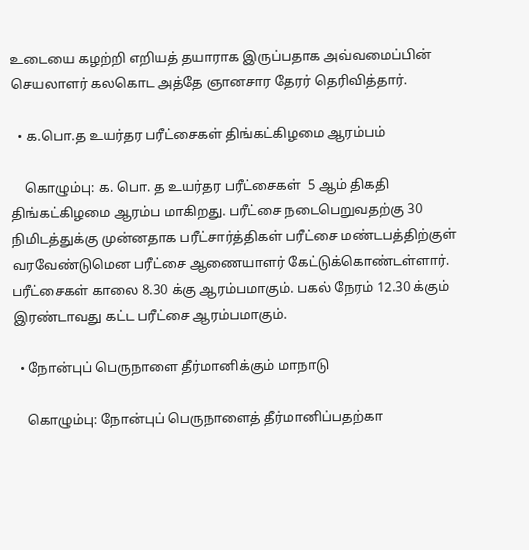உடையை கழற்றி எறியத் தயாராக இருப்பதாக அவ்வமைப்பின் செயலாளர் கலகொட அத்தே ஞானசார தேரர் தெரிவித்தார்.

  • க.பொ.த உயர்தர பரீட்சைகள் திங்கட்கிழமை ஆரம்பம்

    கொழும்பு: க. பொ. த உயர்தர பரீட்சைகள்  5 ஆம் திகதி திங்கட்கிழமை ஆரம்ப மாகிறது. பரீட்சை நடைபெறுவதற்கு 30 நிமிடத்துக்கு முன்னதாக பரீட்சார்த்திகள் பரீட்சை மண்டபத்திற்குள் வரவேண்டுமென பரீட்சை ஆணையாளர் கேட்டுக்கொண்டள்ளார். பரீட்சைகள் காலை 8.30 க்கு ஆரம்பமாகும். பகல் நேரம் 12.30 க்கும் இரண்டாவது கட்ட பரீட்சை ஆரம்பமாகும்.

  • நோன்புப் பெருநாளை தீர்மானிக்கும் மாநாடு

    கொழும்பு: நோன்புப் பெருநாளைத் தீர்மானிப்பதற்கா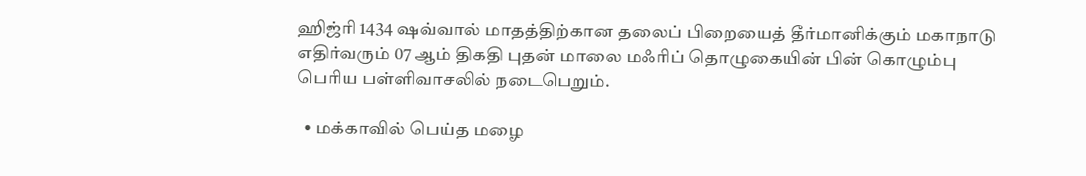ஹிஜ்ரி 1434 ஷவ்வால் மாதத்திற்கான தலைப் பிறையைத் தீர்மானிக்கும் மகாநாடு எதிர்வரும் 07 ஆம் திகதி புதன் மாலை மஃரிப் தொழுகையின் பின் கொழும்பு பெரிய பள்ளிவாசலில் நடைபெறும்.

  • மக்காவில் பெய்த மழை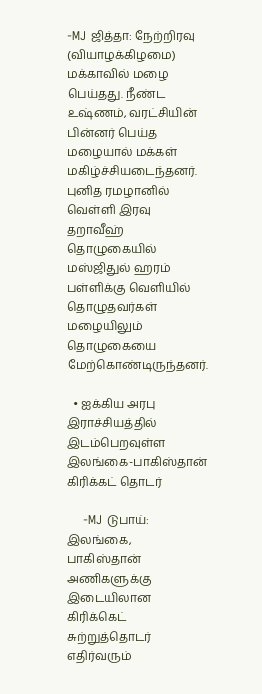-MJ ஜித்தா: நேற்றிரவு (வியாழக்கிழமை) மக்காவில் மழை பெய்தது. நீண்ட உஷ்ணம், வரட்சியின் பின்னர் பெய்த மழையால் மக்கள் மகிழ்ச்சியடைந்தனர். புனித ரமழானில் வெள்ளி இரவு தறாவீஹ் தொழுகையில் மஸ்ஜிதுல் ஹரம் பள்ளிக்கு வெளியில் தொழுதவர்கள் மழையிலும் தொழுகையை மேற்கொண்டிருந்தனர்.

  • ஐக்கிய அரபு இராச்சியத்தில் இடம்பெறவுள்ள இலங்கை-பாகிஸ்தான் கிரிக்கட் தொடர்

    -MJ டுபாய்: இலங்கை, பாகிஸ்தான் அணிகளுக்கு இடையிலான கிரிக்கெட் சுற்றுத்தொடர் எதிர்வரும்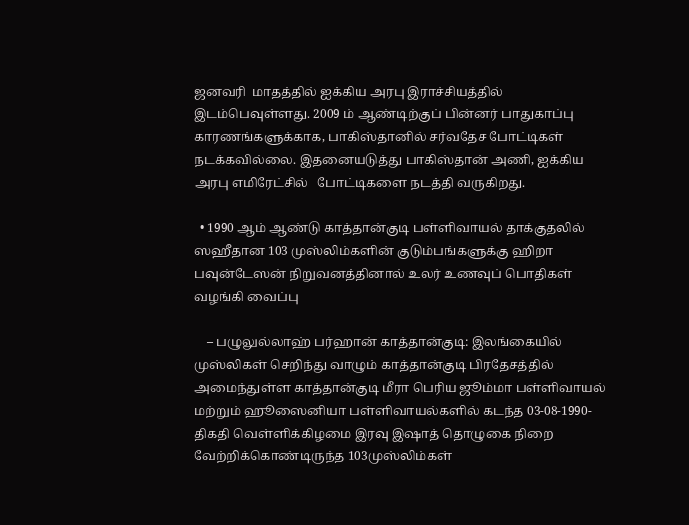ஜனவரி  மாதத்தில் ஐக்கிய அரபு இராச்சியத்தில் இடம்பெவுள்ளது. 2009 ம் ஆண்டிற்குப் பின்னர் பாதுகாப்பு காரணங்களுக்காக, பாகிஸ்தானில் சர்வதேச போட்டிகள் நடக்கவில்லை. இதனையடுத்து பாகிஸ்தான் அணி, ஐக்கிய அரபு எமிரேட்சில்   போட்டிகளை நடத்தி வருகிறது.

  • 1990 ஆம் ஆண்டு காத்தான்குடி பள்ளிவாயல் தாக்குதலில் ஸஹீதான 103 முஸ்லிம்களின் குடும்பங்களுக்கு ஹிறா பவுன்டேஸன் நிறுவனத்தினால் உலர் உணவுப் பொதிகள் வழங்கி வைப்பு

    – பழுலுல்லாஹ் பர்ஹான் காத்தான்குடி: இலங்கையில் முஸ்லிகள் செறிந்து வாழும் காத்தான்குடி பிரதேசத்தில் அமைந்துள்ள காத்தான்குடி மீரா பெரிய ஜூம்மா பள்ளிவாயல் மற்றும் ஹூஸைனியா பள்ளிவாயல்களில் கடந்த 03-08-1990-திகதி வெள்ளிக்கிழமை இரவு இஷாத் தொழுகை நிறை வேற்றிக்கொண்டிருந்த 103முஸ்லிம்கள்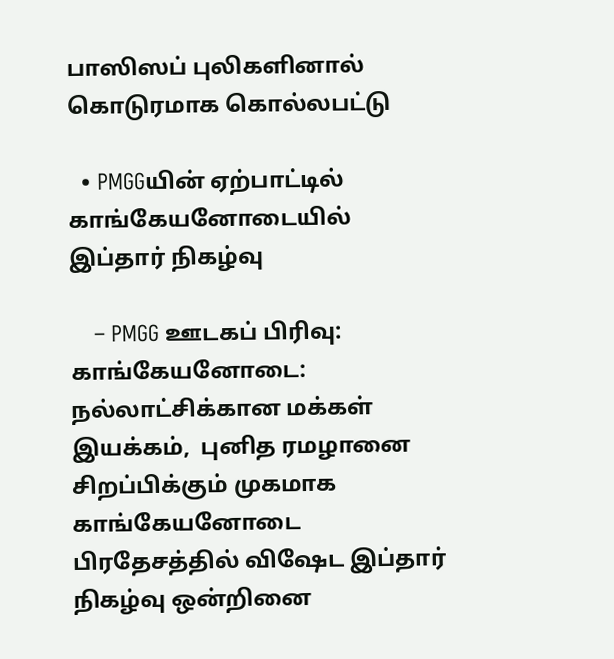பாஸிஸப் புலிகளினால் கொடுரமாக கொல்லபட்டு

  • PMGGயின் ஏற்பாட்டில் காங்கேயனோடையில் இப்தார் நிகழ்வு

    – PMGG ஊடகப் பிரிவு: காங்கேயனோடை: நல்லாட்சிக்கான மக்கள் இயக்கம்,  புனித ரமழானை சிறப்பிக்கும் முகமாக காங்கேயனோடை பிரதேசத்தில் விஷேட இப்தார் நிகழ்வு ஒன்றினை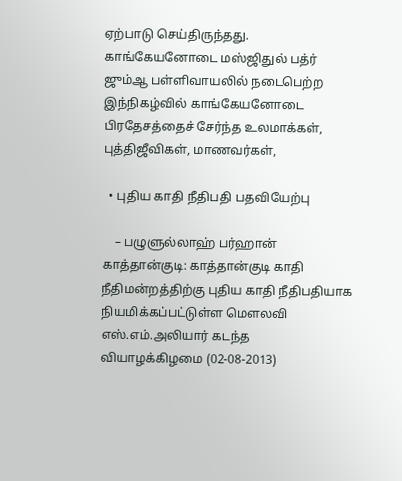ஏற்பாடு செய்திருந்தது. காங்கேயனோடை மஸ்ஜிதுல் பத்ர் ஜும்ஆ பள்ளிவாயலில் நடைபெற்ற இந்நிகழ்வில் காங்கேயனோடை பிரதேசத்தைச் சேர்ந்த உலமாக்கள், புத்திஜீவிகள், மாணவர்கள்,

  • புதிய காதி நீதிபதி பதவியேற்பு

    – பழுளுல்லாஹ் பர்ஹான் காத்தான்குடி: காத்தான்குடி காதி நீதிமன்றத்திற்கு புதிய காதி நீதிபதியாக நியமிக்கப்பட்டுள்ள மௌலவி எஸ்.எம்.அலியார் கடந்த  வியாழக்கிழமை (02-08-2013)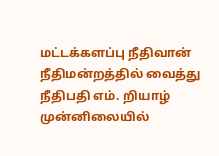மட்டக்களப்பு நீதிவான் நீதிமன்றத்தில் வைத்து நீதிபதி எம். றியாழ் முன்னிலையில்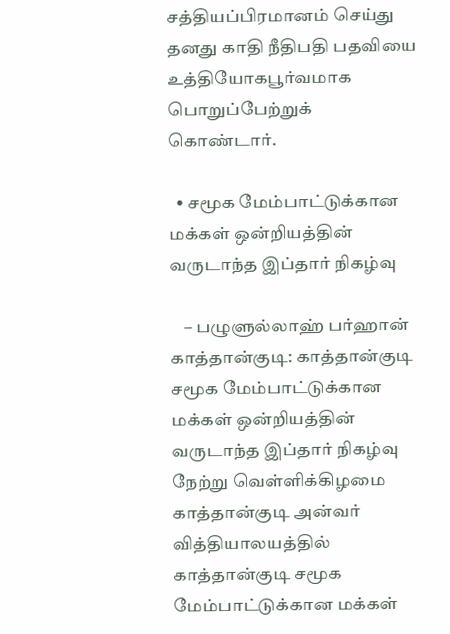சத்தியப்பிரமானம் செய்து தனது காதி நீதிபதி பதவியை உத்தியோகபூர்வமாக பொறுப்பேற்றுக் கொண்டார்.

  • சமூக மேம்பாட்டுக்கான மக்கள் ஒன்றியத்தின் வருடாந்த இப்தார் நிகழ்வு

    – பழுளுல்லாஹ் பர்ஹான் காத்தான்குடி: காத்தான்குடி சமூக மேம்பாட்டுக்கான மக்கள் ஒன்றியத்தின் வருடாந்த இப்தார் நிகழ்வு நேற்று வெள்ளிக்கிழமை காத்தான்குடி அன்வர் வித்தியாலயத்தில் காத்தான்குடி சமூக மேம்பாட்டுக்கான மக்கள்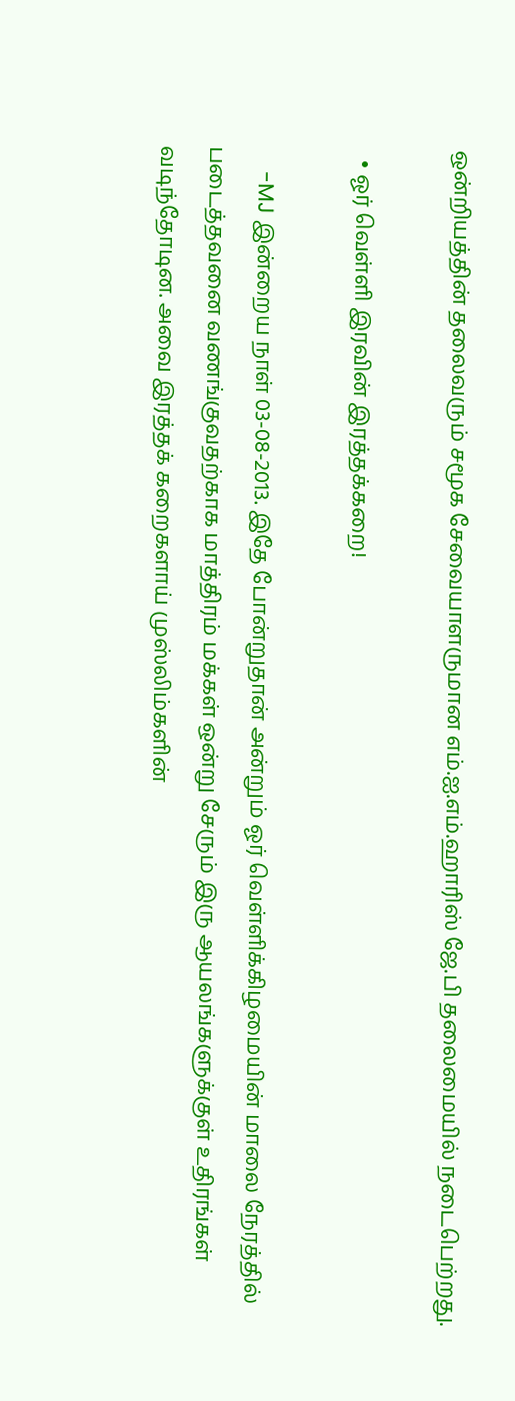ஒன்றியத்தின் தலைவரும் சமூக சேவையாளருமான எம்.ஐ.எம்.ஹாரிஸ் ஜே.பி தலைமையில் நடைபெற்றது.

  • ஓர் வெள்ளி இரவின் இரத்தக்கறை!

    -MJ இன்றைய நாள் 03-08-2013. இதே போன்றுதான் அன்றும் ஓர் வெள்ளிக்கிழமையின் மாலை நேரத்தில் படைத்தவனை வணங்குவதற்காக மாத்திரம் மக்கள் ஒன்று சேரும் இரு ஆயலங்களுக்குள் உதிரங்கள் வடிந்தோடின. அவை இரத்தக் கறைகளாய் முஸ்லிம்களின்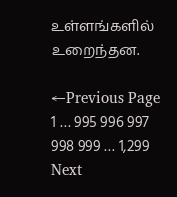உள்ளங்களில் உறைந்தன.

←Previous Page
1 … 995 996 997 998 999 … 1,299
Next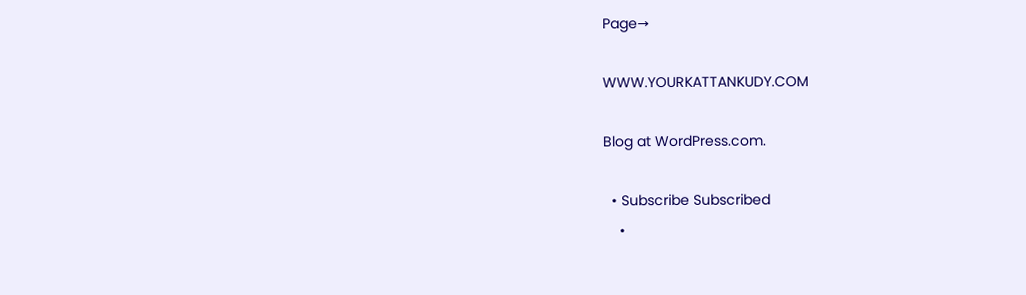Page→

WWW.YOURKATTANKUDY.COM

Blog at WordPress.com.

  • Subscribe Subscribed
    •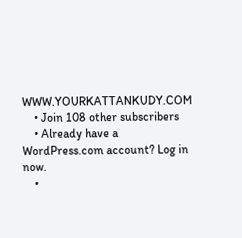WWW.YOURKATTANKUDY.COM
    • Join 108 other subscribers
    • Already have a WordPress.com account? Log in now.
    •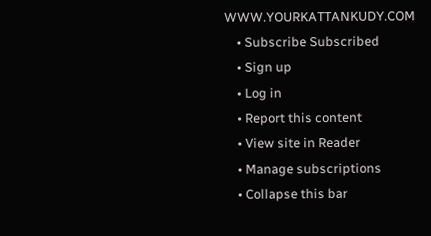WWW.YOURKATTANKUDY.COM
    • Subscribe Subscribed
    • Sign up
    • Log in
    • Report this content
    • View site in Reader
    • Manage subscriptions
    • Collapse this bar